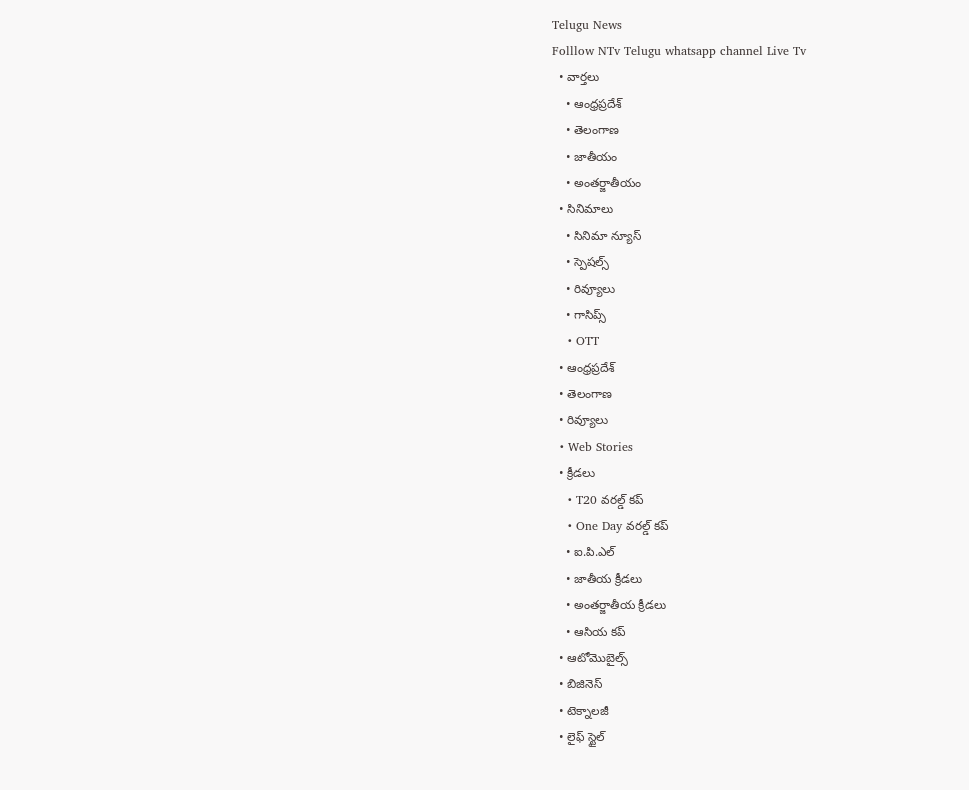Telugu News
Folllow NTv Telugu whatsapp channel Live Tv
  • వార్తలు
    • ఆంధ్రప్రదేశ్
    • తెలంగాణ
    • జాతీయం
    • అంతర్జాతీయం
  • సినిమాలు
    • సినిమా న్యూస్
    • స్పెషల్స్
    • రివ్యూలు
    • గాసిప్స్
    • OTT
  • ఆంధ్రప్రదేశ్
  • తెలంగాణ
  • రివ్యూలు
  • Web Stories
  • క్రీడలు
    • T20 వరల్డ్ కప్
    • One Day వరల్డ్ కప్
    • ఐ.పి.ఎల్
    • జాతీయ క్రీడలు
    • అంతర్జాతీయ క్రీడలు
    • ఆసియ కప్
  • ఆటోమొబైల్స్
  • బిజినెస్‌
  • టెక్నాలజీ
  • లైఫ్ స్టైల్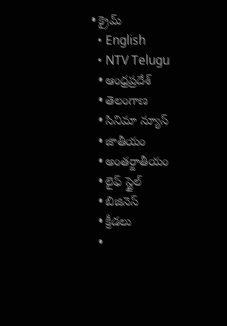• క్రైమ్
  • English
  • NTV Telugu
  • ఆంధ్రప్రదేశ్
  • తెలంగాణ
  • సినిమా న్యూస్
  • జాతీయం
  • అంతర్జాతీయం
  • లైఫ్ స్టైల్
  • బిజినెస్‌
  • క్రీడలు
  •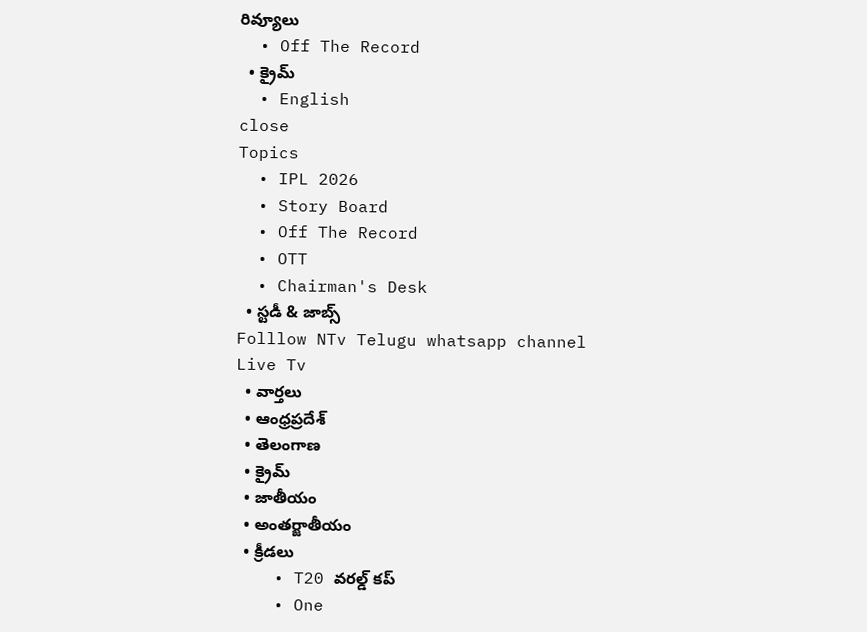రివ్యూలు
  • Off The Record
  • క్రైమ్
  • English
close
Topics
  • IPL 2026
  • Story Board
  • Off The Record
  • OTT
  • Chairman's Desk
  • స్టడీ & జాబ్స్
Folllow NTv Telugu whatsapp channel Live Tv
  • వార్తలు
  • ఆంధ్రప్రదేశ్
  • తెలంగాణ
  • క్రైమ్
  • జాతీయం
  • అంతర్జాతీయం
  • క్రీడలు
    • T20 వరల్డ్ కప్
    • One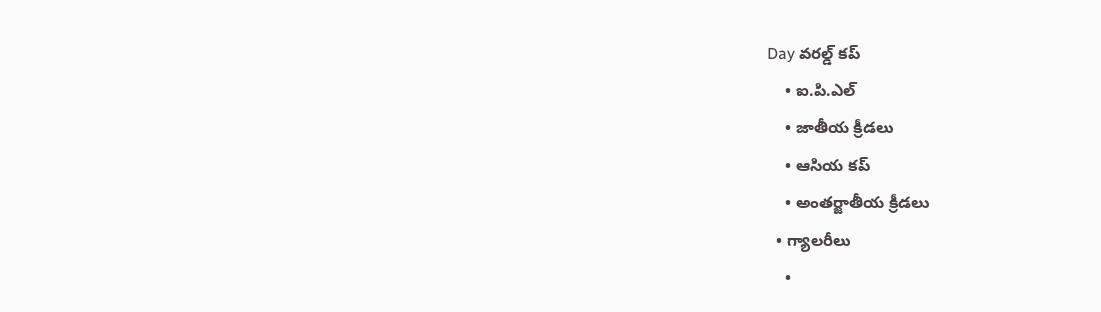Day వరల్డ్ కప్
    • ఐ.పి.ఎల్
    • జాతీయ క్రీడలు
    • ఆసియ కప్
    • అంతర్జాతీయ క్రీడలు
  • గ్యాలరీలు
    •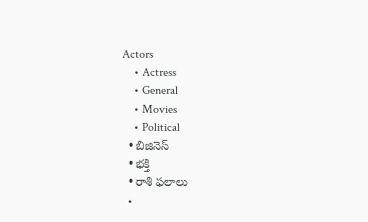Actors
    • Actress
    • General
    • Movies
    • Political
  • బిజినెస్‌
  • భక్తి
  • రాశి ఫలాలు
  •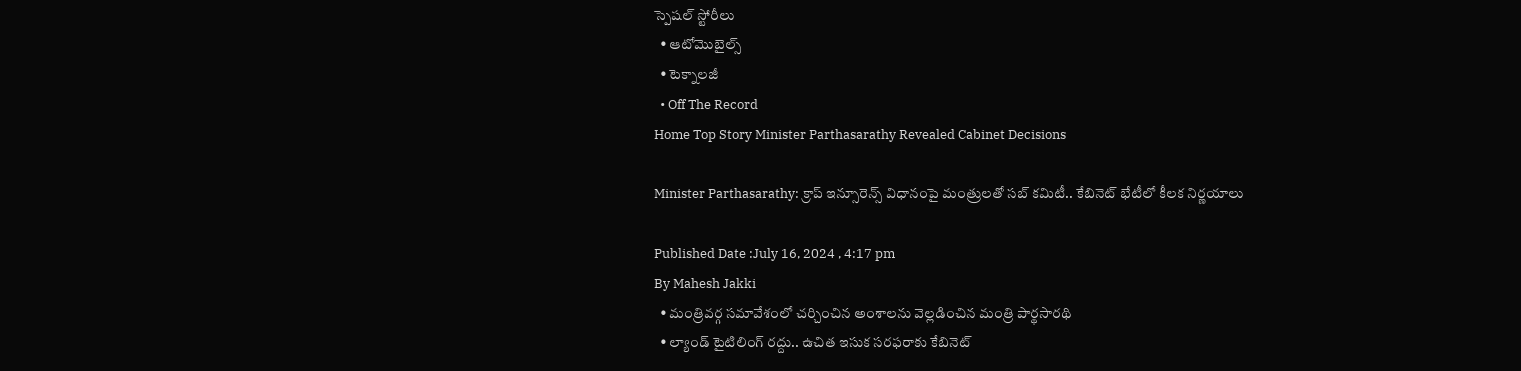స్పెషల్‌ స్టోరీలు
  • ఆటోమొబైల్స్
  • టెక్నాలజీ
  • Off The Record
Home Top Story Minister Parthasarathy Revealed Cabinet Decisions

Minister Parthasarathy: క్రాప్‌ ఇన్సూరెన్స్ విధానంపై మంత్రులతో సబ్‌ కమిటీ.. కేబినెట్‌ భేటీలో కీలక నిర్ణయాలు

Published Date :July 16, 2024 , 4:17 pm
By Mahesh Jakki
  • మంత్రివర్గ సమావేశంలో చర్చించిన అంశాలను వెల్లడించిన మంత్రి పార్థసారథి
  • ల్యాండ్ టైటిలింగ్ రద్దు.. ఉచిత ఇసుక సరఫరాకు కేబినెట్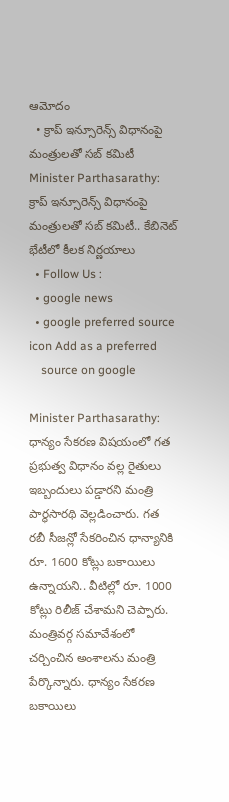ఆమోదం
  • క్రాప్‌ ఇన్సూరెన్స్ విధానంపై మంత్రులతో సబ్‌ కమిటీ
Minister Parthasarathy: క్రాప్‌ ఇన్సూరెన్స్ విధానంపై మంత్రులతో సబ్‌ కమిటీ.. కేబినెట్‌ భేటీలో కీలక నిర్ణయాలు
  • Follow Us :
  • google news
  • google preferred source icon Add as a preferred
    source on google

Minister Parthasarathy: ధాన్యం సేకరణ విషయంలో గత ప్రభుత్వ విధానం వల్ల రైతులు ఇబ్బందులు పడ్డారని మంత్రి పార్థసారథి వెల్లడించారు. గత రబీ సీజన్లో సేకరించిన ధాన్యానికి రూ. 1600 కోట్లు బకాయిలు ఉన్నాయని.. వీటిల్లో రూ. 1000 కోట్లు రిలీజ్ చేశామని చెప్పారు. మంత్రివర్గ సమావేశంలో చర్చించిన అంశాలను మంత్రి పేర్కొన్నారు. ధాన్యం సేకరణ బకాయిలు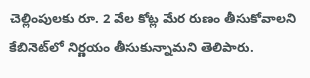చెల్లింపులకు రూ. 2 వేల కోట్ల మేర రుణం తీసుకోవాలని కేబినెట్‌లో నిర్ణయం తీసుకున్నామని తెలిపారు.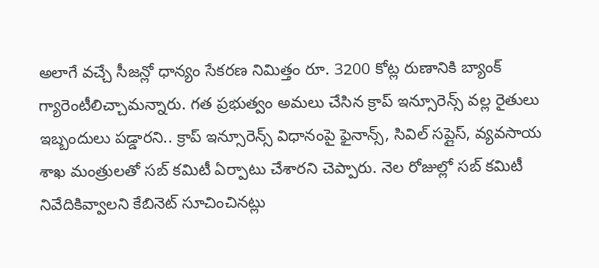అలాగే వచ్చే సీజన్లో ధాన్యం సేకరణ నిమిత్తం రూ. 3200 కోట్ల రుణానికి బ్యాంక్ గ్యారెంటీలిచ్చామన్నారు. గత ప్రభుత్వం అమలు చేసిన క్రాప్ ఇన్సూరెన్స్ వల్ల రైతులు ఇబ్బందులు పడ్డారని.. క్రాప్ ఇన్సూరెన్స్ విధానంపై ఫైనాన్స్, సివిల్ సప్లైస్, వ్యవసాయ శాఖ మంత్రులతో సబ్ కమిటీ ఏర్పాటు చేశారని చెప్పారు. నెల రోజుల్లో సబ్ కమిటీ నివేదికివ్వాలని కేబినెట్ సూచించినట్లు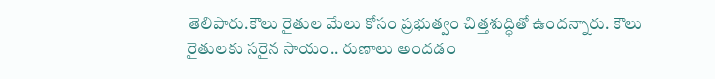తెలిపారు.కౌలు రైతుల మేలు కోసం ప్రభుత్వం చిత్తశుద్ధితో ఉందన్నారు. కౌలు రైతులకు సరైన సాయం.. రుణాలు అందడం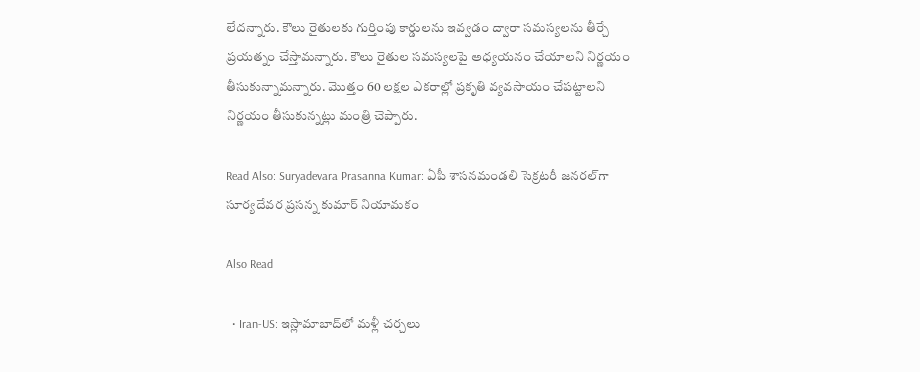లేదన్నారు. కౌలు రైతులకు గుర్తింపు కార్డులను ఇవ్వడం ద్వారా సమస్యలను తీర్చే ప్రయత్నం చేస్తామన్నారు. కౌలు రైతుల సమస్యలపై అధ్యయనం చేయాలని నిర్ణయం తీసుకున్నామన్నారు. మొత్తం 60 లక్షల ఎకరాల్లో ప్రకృతి వ్యవసాయం చేపట్టాలని నిర్ణయం తీసుకున్నట్లు మంత్రి చెప్పారు.

Read Also: Suryadevara Prasanna Kumar: ఏపీ శాసనమండలి సెక్రటరీ జనరల్‌గా సూర్యదేవర ప్రసన్న కుమార్ నియామకం

Also Read

  • Iran-US: ఇస్లామాబాద్‌లో మళ్లీ చర్చలు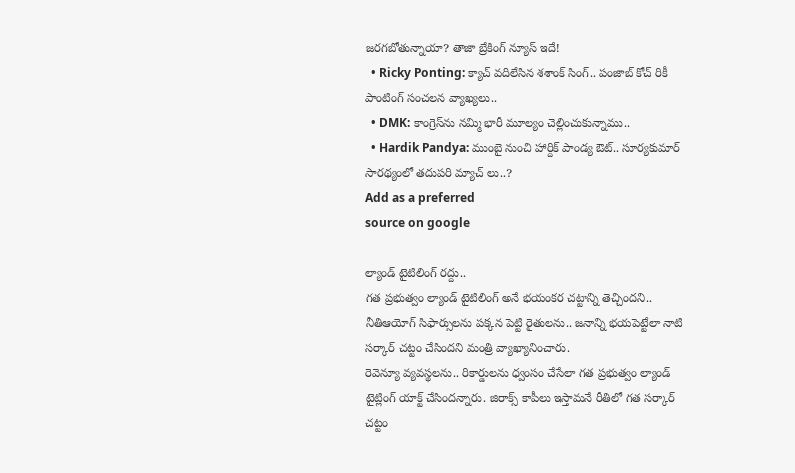జరగబోతున్నాయా? తాజా బ్రేకింగ్ న్యూస్ ఇదే!
  • Ricky Ponting: క్యాచ్ వదిలేసిన శశాంక్ సింగ్.. పంజాబ్ కోచ్ రికీ పాంటింగ్ సంచలన వ్యాఖ్యలు..
  • DMK: కాంగ్రెస్‌ను నమ్మి భారీ మూల్యం చెల్లించుకున్నాము..
  • Hardik Pandya: ముంబై నుంచి హార్దిక్ పాండ్య ఔట్.. సూర్యకుమార్ సారథ్యంలో తదుపరి మ్యాచ్ లు..?
Add as a preferred
source on google

ల్యాండ్ టైటిలింగ్ రద్దు..
గత ప్రభుత్వం ల్యాండ్ టైటిలింగ్ అనే భయంకర చట్టాన్ని తెచ్చిందని.. నీతిఆయోగ్ సిఫార్సులను పక్కన పెట్టి రైతులను.. జనాన్ని భయపెట్టేలా నాటి సర్కార్ చట్టం చేసిందని మంత్రి వ్యాఖ్యానించారు.
రెవెన్యూ వ్యవస్థలను.. రికార్డులను ధ్వంసం చేసేలా గత ప్రభుత్వం ల్యాండ్ టైట్లింగ్ యాక్ట్ చేసిందన్నారు. జిరాక్స్ కాపీలు ఇస్తామనే రీతిలో గత సర్కార్ చట్టం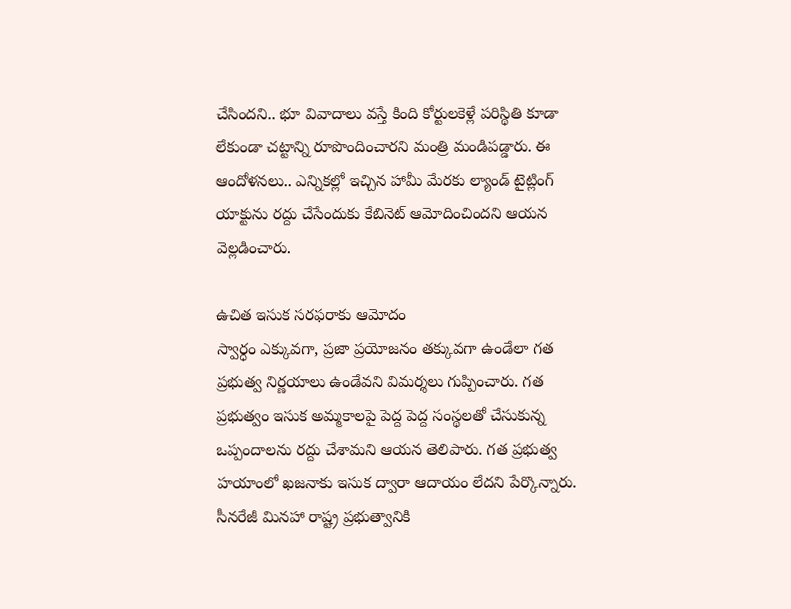చేసిందని.. భూ వివాదాలు వస్తే కింది కోర్టులకెళ్లే పరిస్థితి కూడా లేకుండా చట్టాన్ని రూపొందించారని మంత్రి మండిపడ్డారు. ఈ ఆందోళనలు.. ఎన్నికల్లో ఇచ్చిన హామీ మేరకు ల్యాండ్ టైట్లింగ్ యాక్టును రద్దు చేసేందుకు కేబినెట్ ఆమోదించిందని ఆయన వెల్లడించారు.

ఉచిత ఇసుక సరఫరాకు ఆమోదం
స్వార్ధం ఎక్కువగా, ప్రజా ప్రయోజనం తక్కువగా ఉండేలా గత ప్రభుత్వ నిర్ణయాలు ఉండేవని విమర్శలు గుప్పించారు. గత ప్రభుత్వం ఇసుక అమ్మకాలపై పెద్ద పెద్ద సంస్థలతో చేసుకున్న ఒప్పందాలను రద్దు చేశామని ఆయన తెలిపారు. గత ప్రభుత్వ హయాంలో ఖజనాకు ఇసుక ద్వారా ఆదాయం లేదని పేర్కొన్నారు. సీనరేజీ మినహా రాష్ట్ర ప్రభుత్వానికి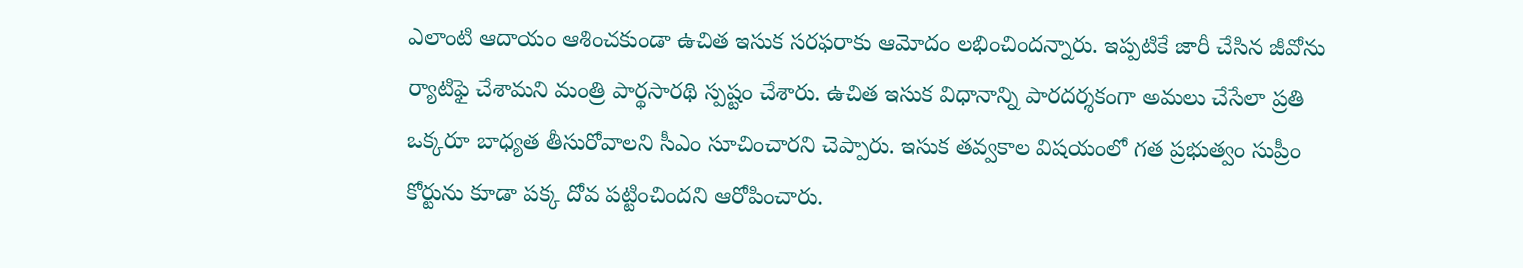ఎలాంటి ఆదాయం ఆశించకుండా ఉచిత ఇసుక సరఫరాకు ఆమోదం లభించిందన్నారు. ఇప్పటికే జారీ చేసిన జీవోను ర్యాటిఫై చేశామని మంత్రి పార్థసారథి స్పష్టం చేశారు. ఉచిత ఇసుక విధానాన్ని పారదర్శకంగా అమలు చేసేలా ప్రతి ఒక్కరూ బాధ్యత తీసురోవాలని సీఎం సూచించారని చెప్పారు. ఇసుక తవ్వకాల విషయంలో గత ప్రభుత్వం సుప్రీం కోర్టును కూడా పక్క దోవ పట్టించిందని ఆరోపించారు.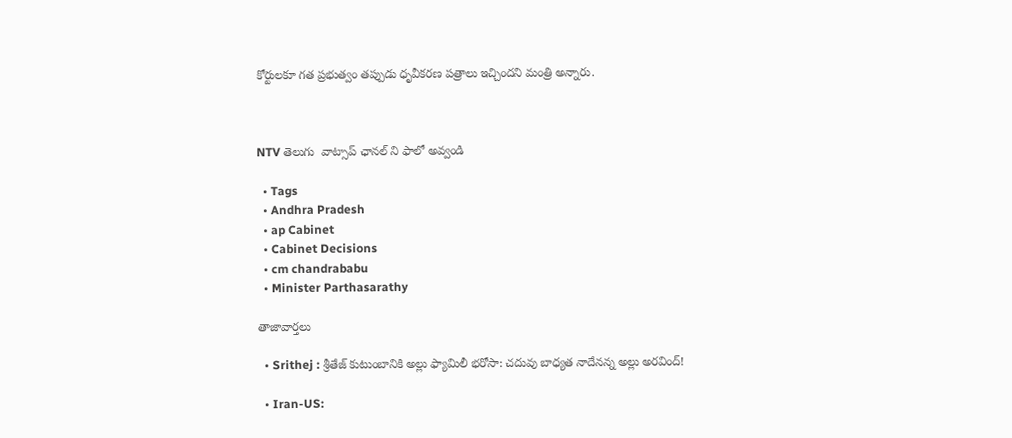కోర్టులకూ గత ప్రభుత్వం తప్పుడు ధృవీకరణ పత్రాలు ఇచ్చిందని మంత్రి అన్నారు.



NTV తెలుగు  వాట్సాప్ ఛానల్ ని ఫాలో అవ్వండి

  • Tags
  • Andhra Pradesh
  • ap Cabinet
  • Cabinet Decisions
  • cm chandrababu
  • Minister Parthasarathy

తాజావార్తలు

  • Srithej : శ్రీతేజ్ కుటుంబానికి అల్లు ఫ్యామిలీ భరోసా: చదువు బాధ్యత నాదేనన్న అల్లు అరవింద్!

  • Iran-US: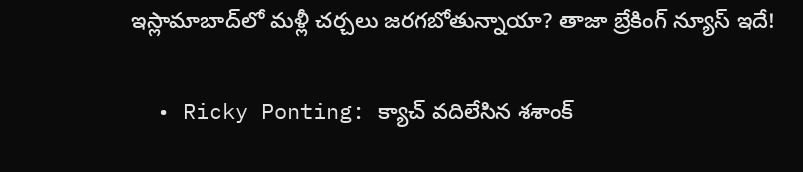ఇస్లామాబాద్‌లో మళ్లీ చర్చలు జరగబోతున్నాయా? తాజా బ్రేకింగ్ న్యూస్ ఇదే!

  • Ricky Ponting: క్యాచ్ వదిలేసిన శశాంక్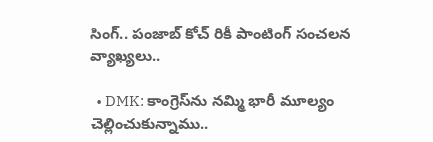సింగ్.. పంజాబ్ కోచ్ రికీ పాంటింగ్ సంచలన వ్యాఖ్యలు..

  • DMK: కాంగ్రెస్‌ను నమ్మి భారీ మూల్యం చెల్లించుకున్నాము..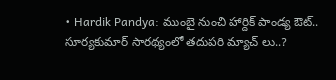• Hardik Pandya: ముంబై నుంచి హార్దిక్ పాండ్య ఔట్.. సూర్యకుమార్ సారథ్యంలో తదుపరి మ్యాచ్ లు..?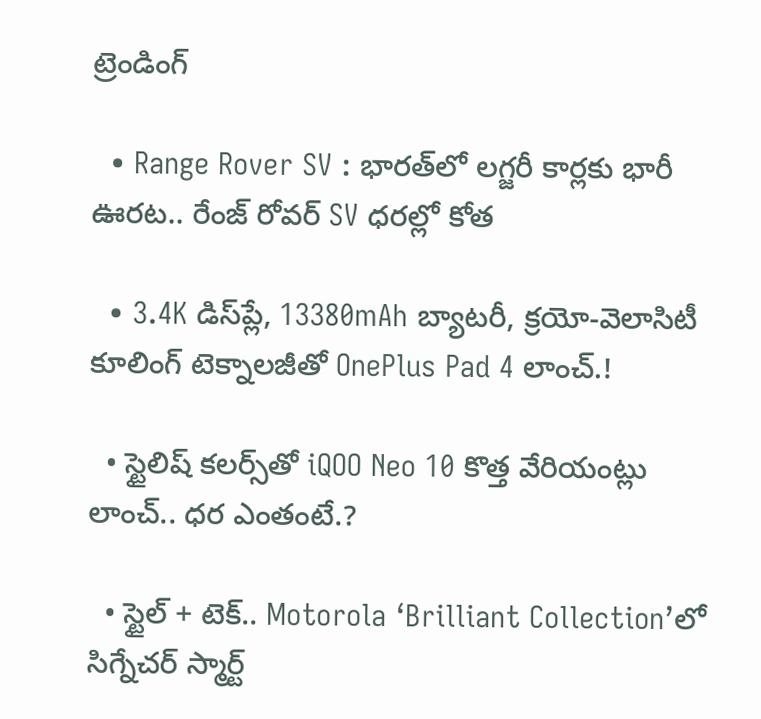ట్రెండింగ్‌

  • Range Rover SV : భారత్‌లో లగ్జరీ కార్లకు భారీ ఊరట.. రేంజ్ రోవర్ SV ధరల్లో కోత

  • 3.4K డిస్‌ప్లే, 13380mAh బ్యాటరీ, క్రయో-వెలాసిటీ కూలింగ్ టెక్నాలజీతో OnePlus Pad 4 లాంచ్.!

  • స్టైలిష్ కలర్స్‌తో iQOO Neo 10 కొత్త వేరియంట్లు లాంచ్.. ధర ఎంతంటే.?

  • స్టైల్ + టెక్.. Motorola ‘Brilliant Collection’లో సిగ్నేచర్ స్మార్ట్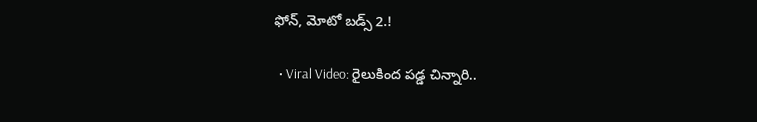ఫోన్, మోటో బడ్స్ 2.!

  • Viral Video: రైలుకింద పడ్డ చిన్నారి..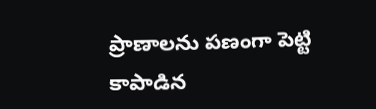ప్రాణాలను పణంగా పెట్టి కాపాడిన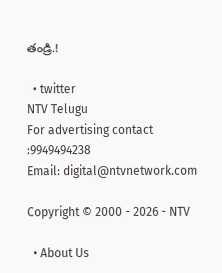తండ్రి.!

  • twitter
NTV Telugu
For advertising contact :9949494238
Email: digital@ntvnetwork.com

Copyright © 2000 - 2026 - NTV

  • About Us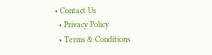• Contact Us
  • Privacy Policy
  • Terms & Conditions